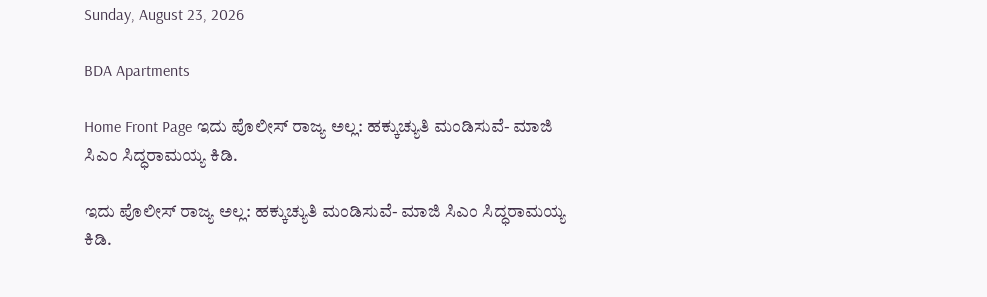Sunday, August 23, 2026

BDA Apartments

Home Front Page ಇದು ಪೊಲೀಸ್ ರಾಜ್ಯ ಅಲ್ಲ: ಹಕ್ಕುಚ್ಯುತಿ ಮಂಡಿಸುವೆ- ಮಾಜಿ ಸಿಎಂ ಸಿದ್ಧರಾಮಯ್ಯ ಕಿಡಿ.

ಇದು ಪೊಲೀಸ್ ರಾಜ್ಯ ಅಲ್ಲ: ಹಕ್ಕುಚ್ಯುತಿ ಮಂಡಿಸುವೆ- ಮಾಜಿ ಸಿಎಂ ಸಿದ್ಧರಾಮಯ್ಯ ಕಿಡಿ.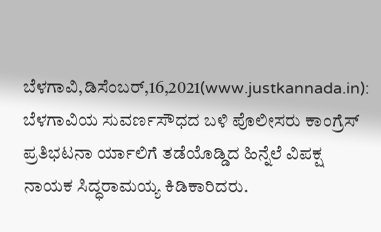ಬೆಳಗಾವಿ,ಡಿಸೆಂಬರ್,16,2021(www.justkannada.in): ಬೆಳಗಾವಿಯ ಸುವರ್ಣಸೌಧದ ಬಳಿ ಪೊಲೀಸರು ಕಾಂಗ್ರೆಸ್ ಪ್ರತಿಭಟನಾ ರ್ಯಾಲಿಗೆ ತಡೆಯೊಡ್ಡಿದ ಹಿನ್ನೆಲೆ ವಿಪಕ್ಷ ನಾಯಕ ಸಿದ್ಧರಾಮಯ್ಯ ಕಿಡಿಕಾರಿದರು.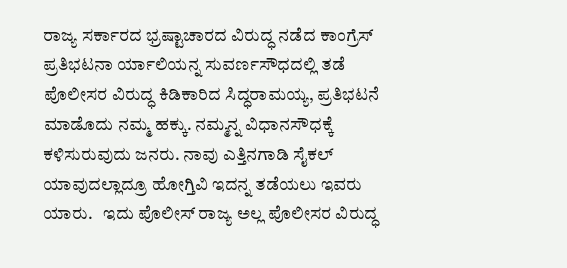ರಾಜ್ಯ ಸರ್ಕಾರದ ಭ್ರಷ್ಟಾಚಾರದ ವಿರುದ್ಧ ನಡೆದ ಕಾಂಗ್ರೆಸ್ ಪ್ರತಿಭಟನಾ ರ್ಯಾಲಿಯನ್ನ ಸುವರ್ಣಸೌಧದಲ್ಲಿ ತಡೆ ಪೊಲೀಸರ ವಿರುದ್ಧ ಕಿಡಿಕಾರಿದ ಸಿದ್ಧರಾಮಯ್ಯ, ಪ್ರತಿಭಟನೆ ಮಾಡೊದು ನಮ್ಮ ಹಕ್ಕು. ನಮ್ಮನ್ನ ವಿಧಾನಸೌಧಕ್ಕೆ ಕಳಿಸುರುವುದು ಜನರು. ನಾವು ಎತ್ತಿನಗಾಡಿ ಸೈಕಲ್ ಯಾವುದಲ್ಲಾದ್ರೂ ಹೋಗ್ತಿವಿ ಇದನ್ನ ತಡೆಯಲು ಇವರು ಯಾರು.   ಇದು ಪೊಲೀಸ್ ರಾಜ್ಯ ಅಲ್ಲ ಪೊಲೀಸರ ವಿರುದ್ಧ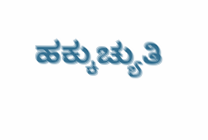ಹಕ್ಕುಚ್ಯುತಿ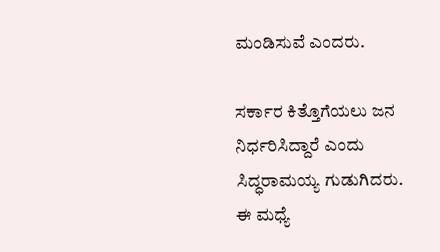ಮಂಡಿಸುವೆ ಎಂದರು.

ಸರ್ಕಾರ ಕಿತ್ತೊಗೆಯಲು ಜನ ನಿರ್ಧರಿಸಿದ್ದಾರೆ ಎಂದು ಸಿದ್ಧರಾಮಯ್ಯ ಗುಡುಗಿದರು. ಈ ಮಧ್ಯೆ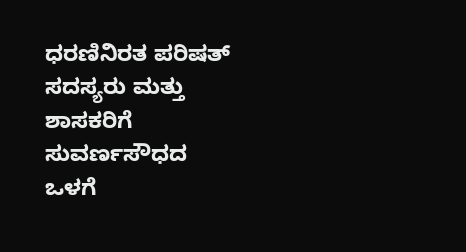ಧರಣಿನಿರತ ಪರಿಷತ್ ಸದಸ್ಯರು ಮತ್ತು ಶಾಸಕರಿಗೆ ಸುವರ್ಣಸೌಧದ ಒಳಗೆ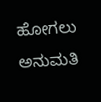ಹೋಗಲು ಅನುಮತಿ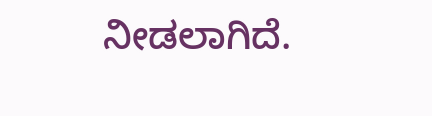ನೀಡಲಾಗಿದೆ.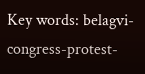Key words: belagvi- congress-protest-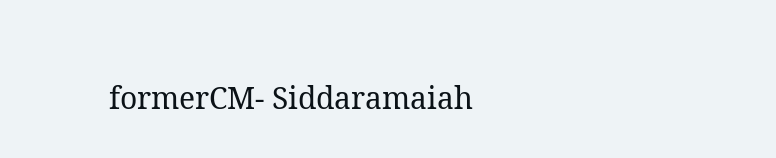formerCM- Siddaramaiah